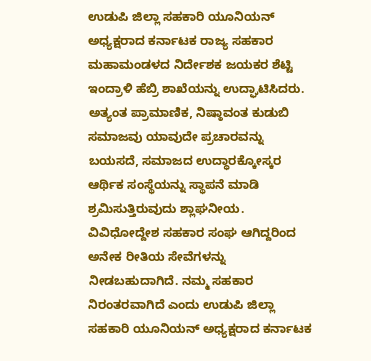ಉಡುಪಿ ಜಿಲ್ಲಾ ಸಹಕಾರಿ ಯೂನಿಯನ್ ಅಧ್ಯಕ್ಷರಾದ ಕರ್ನಾಟಕ ರಾಜ್ಯ ಸಹಕಾರ ಮಹಾಮಂಡಳದ ನಿರ್ದೇಶಕ ಜಯಕರ ಶೆಟ್ಟಿ ಇಂದ್ರಾಳಿ ಹೆಬ್ರಿ ಶಾಖೆಯನ್ನು ಉದ್ಘಾಟಿಸಿದರು.
ಅತ್ಯಂತ ಪ್ರಾಮಾಣಿಕ, ನಿಷ್ಠಾವಂತ ಕುಡುಬಿ ಸಮಾಜವು ಯಾವುದೇ ಪ್ರಚಾರವನ್ನು ಬಯಸದೆ, ಸಮಾಜದ ಉದ್ಧಾರಕ್ಕೋಸ್ಕರ ಆರ್ಥಿಕ ಸಂಸ್ಥೆಯನ್ನು ಸ್ಥಾಪನೆ ಮಾಡಿ ಶ್ರಮಿಸುತ್ತಿರುವುದು ಶ್ಲಾಘನೀಯ. ವಿವಿಧೋದ್ದೇಶ ಸಹಕಾರ ಸಂಘ ಆಗಿದ್ದರಿಂದ ಅನೇಕ ರೀತಿಯ ಸೇವೆಗಳನ್ನು ನೀಡಬಹುದಾಗಿದೆ. ನಮ್ಮ ಸಹಕಾರ ನಿರಂತರವಾಗಿದೆ ಎಂದು ಉಡುಪಿ ಜಿಲ್ಲಾ ಸಹಕಾರಿ ಯೂನಿಯನ್ ಅಧ್ಯಕ್ಷರಾದ ಕರ್ನಾಟಕ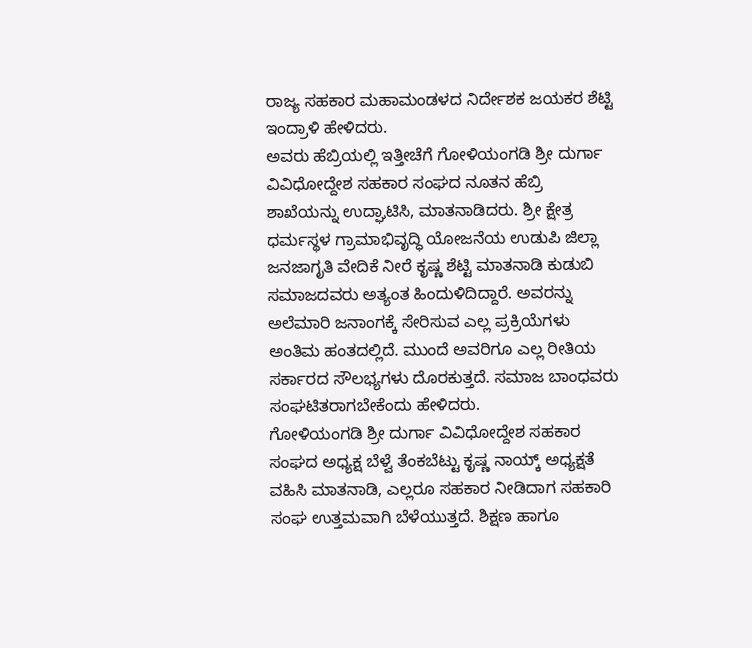ರಾಜ್ಯ ಸಹಕಾರ ಮಹಾಮಂಡಳದ ನಿರ್ದೇಶಕ ಜಯಕರ ಶೆಟ್ಟಿ ಇಂದ್ರಾಳಿ ಹೇಳಿದರು.
ಅವರು ಹೆಬ್ರಿಯಲ್ಲಿ ಇತ್ತೀಚೆಗೆ ಗೋಳಿಯಂಗಡಿ ಶ್ರೀ ದುರ್ಗಾ ವಿವಿಧೋದ್ದೇಶ ಸಹಕಾರ ಸಂಘದ ನೂತನ ಹೆಬ್ರಿ ಶಾಖೆಯನ್ನು ಉದ್ಘಾಟಿಸಿ, ಮಾತನಾಡಿದರು. ಶ್ರೀ ಕ್ಷೇತ್ರ ಧರ್ಮಸ್ಥಳ ಗ್ರಾಮಾಭಿವೃದ್ಧಿ ಯೋಜನೆಯ ಉಡುಪಿ ಜಿಲ್ಲಾ ಜನಜಾಗೃತಿ ವೇದಿಕೆ ನೀರೆ ಕೃಷ್ಣ ಶೆಟ್ಟಿ ಮಾತನಾಡಿ ಕುಡುಬಿ ಸಮಾಜದವರು ಅತ್ಯಂತ ಹಿಂದುಳಿದಿದ್ದಾರೆ. ಅವರನ್ನು ಅಲೆಮಾರಿ ಜನಾಂಗಕ್ಕೆ ಸೇರಿಸುವ ಎಲ್ಲ ಪ್ರಕ್ರಿಯೆಗಳು ಅಂತಿಮ ಹಂತದಲ್ಲಿದೆ. ಮುಂದೆ ಅವರಿಗೂ ಎಲ್ಲ ರೀತಿಯ ಸರ್ಕಾರದ ಸೌಲಭ್ಯಗಳು ದೊರಕುತ್ತದೆ. ಸಮಾಜ ಬಾಂಧವರು ಸಂಘಟಿತರಾಗಬೇಕೆಂದು ಹೇಳಿದರು.
ಗೋಳಿಯಂಗಡಿ ಶ್ರೀ ದುರ್ಗಾ ವಿವಿಧೋದ್ದೇಶ ಸಹಕಾರ ಸಂಘದ ಅಧ್ಯಕ್ಷ ಬೆಳ್ವೆ ತೆಂಕಬೆಟ್ಟು ಕೃಷ್ಣ ನಾಯ್ಕ್ ಅಧ್ಯಕ್ಷತೆ ವಹಿಸಿ ಮಾತನಾಡಿ, ಎಲ್ಲರೂ ಸಹಕಾರ ನೀಡಿದಾಗ ಸಹಕಾರಿ ಸಂಘ ಉತ್ತಮವಾಗಿ ಬೆಳೆಯುತ್ತದೆ. ಶಿಕ್ಷಣ ಹಾಗೂ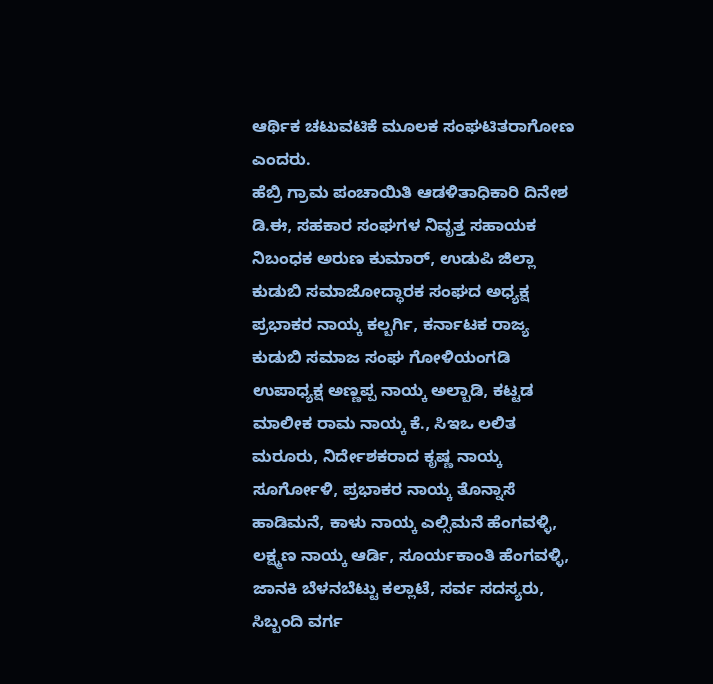ಆರ್ಥಿಕ ಚಟುವಟಿಕೆ ಮೂಲಕ ಸಂಘಟಿತರಾಗೋಣ ಎಂದರು.
ಹೆಬ್ರಿ ಗ್ರಾಮ ಪಂಚಾಯಿತಿ ಆಡಳಿತಾಧಿಕಾರಿ ದಿನೇಶ ಡಿ.ಈ, ಸಹಕಾರ ಸಂಘಗಳ ನಿವೃತ್ತ ಸಹಾಯಕ ನಿಬಂಧಕ ಅರುಣ ಕುಮಾರ್, ಉಡುಪಿ ಜಿಲ್ಲಾ ಕುಡುಬಿ ಸಮಾಜೋದ್ಧಾರಕ ಸಂಘದ ಅಧ್ಯಕ್ಷ ಪ್ರಭಾಕರ ನಾಯ್ಕ ಕಲ್ಬರ್ಗಿ, ಕರ್ನಾಟಕ ರಾಜ್ಯ ಕುಡುಬಿ ಸಮಾಜ ಸಂಘ ಗೋಳಿಯಂಗಡಿ ಉಪಾಧ್ಯಕ್ಷ ಅಣ್ಣಪ್ಪ ನಾಯ್ಕ ಅಲ್ಬಾಡಿ, ಕಟ್ಟಡ ಮಾಲೀಕ ರಾಮ ನಾಯ್ಕ ಕೆ., ಸಿಇಒ ಲಲಿತ ಮರೂರು, ನಿರ್ದೇಶಕರಾದ ಕೃಷ್ಣ ನಾಯ್ಕ ಸೂರ್ಗೋಳಿ, ಪ್ರಭಾಕರ ನಾಯ್ಕ ತೊನ್ನಾಸೆ ಹಾಡಿಮನೆ, ಕಾಳು ನಾಯ್ಕ ಎಲ್ಸಿಮನೆ ಹೆಂಗವಳ್ಳಿ, ಲಕ್ಷ್ಮಣ ನಾಯ್ಕ ಆರ್ಡಿ, ಸೂರ್ಯಕಾಂತಿ ಹೆಂಗವಳ್ಳಿ, ಜಾನಕಿ ಬೆಳನಬೆಟ್ಟು ಕಲ್ಲಾಟೆ, ಸರ್ವ ಸದಸ್ಯರು, ಸಿಬ್ಬಂದಿ ವರ್ಗ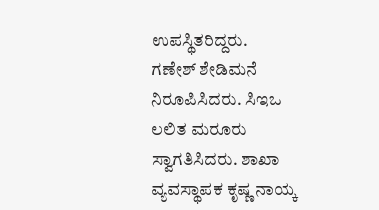ಉಪಸ್ಥಿತರಿದ್ದರು.
ಗಣೇಶ್ ಶೇಡಿಮನೆ ನಿರೂಪಿಸಿದರು. ಸಿಇಒ ಲಲಿತ ಮರೂರು ಸ್ವಾಗತಿಸಿದರು. ಶಾಖಾ ವ್ಯವಸ್ಥಾಪಕ ಕೃಷ್ಣ ನಾಯ್ಕ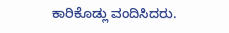ಕಾರಿಕೊಡ್ಲು ವಂದಿಸಿದರು.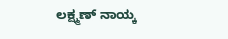ಲಕ್ಷ್ಮಣ್ ನಾಯ್ಕ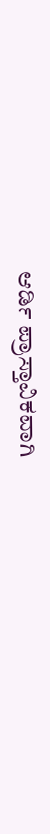ಆರ್ಡಿ ಪ್ರಾಸ್ತಾವಿಕವಾಗಿ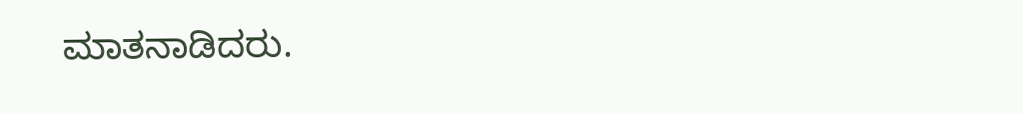ಮಾತನಾಡಿದರು.